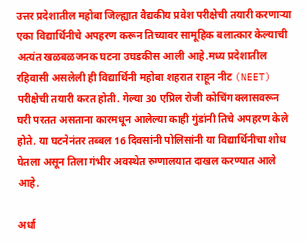उत्तर प्रदेशातील महोबा जिल्ह्यात वैद्यकीय प्रवेश परीक्षेची तयारी करणाऱ्या एका विद्यार्थिनीचे अपहरण करून तिच्यावर सामूहिक बलात्कार केल्याची अत्यंत खळबळजनक घटना उघडकीस आली आहे.मध्य प्रदेशातील रहिवासी असलेली ही विद्यार्थिनी महोबा शहरात राहून नीट (NEET) परीक्षेची तयारी करत होती. गेल्या 30 एप्रिल रोजी कोचिंग क्लासवरून घरी परतत असताना कारमधून आलेल्या काही गुंडांनी तिचे अपहरण केले होते. या घटनेनंतर तब्बल 16 दिवसांनी पोलिसांनी या विद्यार्थिनीचा शोध घेतला असून तिला गंभीर अवस्थेत रुग्णालयात दाखल करण्यात आले आहे.

अर्धा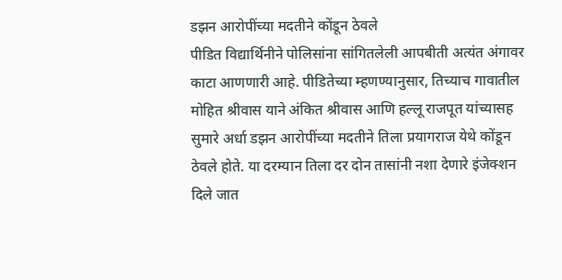डझन आरोपींच्या मदतीने कोंडून ठेवले
पीडित विद्यार्थिनीने पोलिसांना सांगितलेली आपबीती अत्यंत अंगावर काटा आणणारी आहे. पीडितेच्या म्हणण्यानुसार, तिच्याच गावातील मोहित श्रीवास याने अंकित श्रीवास आणि हल्लू राजपूत यांच्यासह सुमारे अर्धा डझन आरोपींच्या मदतीने तिला प्रयागराज येथे कोंडून ठेवले होते. या दरम्यान तिला दर दोन तासांनी नशा देणारे इंजेक्शन दिले जात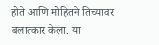होते आणि मोहितने तिच्यावर बलात्कार केला. या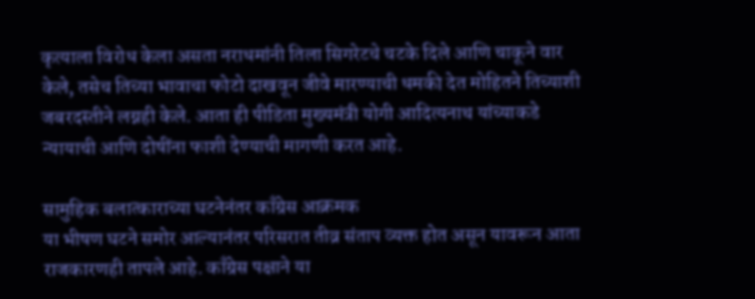कृत्याला विरोध केला असता नराधमांनी तिला सिगरेटचे चटके दिले आणि चाकूने वार केले, तसेच तिच्या भावाचा फोटो दाखवून जीवे मारण्याची धमकी देत मोहितने तिच्याशी जबरदस्तीने लग्नही केले. आता ही पीडिता मुख्यमंत्री योगी आदित्यनाथ यांच्याकडे न्यायाची आणि दोषींना फाशी देण्याची मागणी करत आहे.

सामुहिक बलात्काराच्या घटनेनंतर काँग्रेस आक्रमक
या भीषण घटने समोर आल्यानंतर परिसरात तीव्र संताप व्यक्त होत असून यावरून आता राजकारणही तापले आहे. काँग्रेस पक्षाने या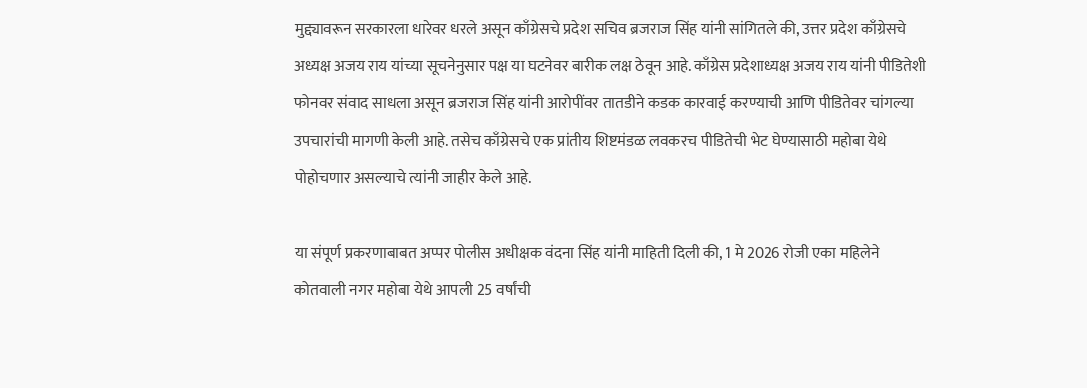मुद्द्यावरून सरकारला धारेवर धरले असून काँग्रेसचे प्रदेश सचिव ब्रजराज सिंह यांनी सांगितले की, उत्तर प्रदेश काँग्रेसचे अध्यक्ष अजय राय यांच्या सूचनेनुसार पक्ष या घटनेवर बारीक लक्ष ठेवून आहे. काँग्रेस प्रदेशाध्यक्ष अजय राय यांनी पीडितेशी फोनवर संवाद साधला असून ब्रजराज सिंह यांनी आरोपींवर तातडीने कडक कारवाई करण्याची आणि पीडितेवर चांगल्या उपचारांची मागणी केली आहे. तसेच काँग्रेसचे एक प्रांतीय शिष्टमंडळ लवकरच पीडितेची भेट घेण्यासाठी महोबा येथे पोहोचणार असल्याचे त्यांनी जाहीर केले आहे.

या संपूर्ण प्रकरणाबाबत अप्पर पोलीस अधीक्षक वंदना सिंह यांनी माहिती दिली की, 1 मे 2026 रोजी एका महिलेने कोतवाली नगर महोबा येथे आपली 25 वर्षांची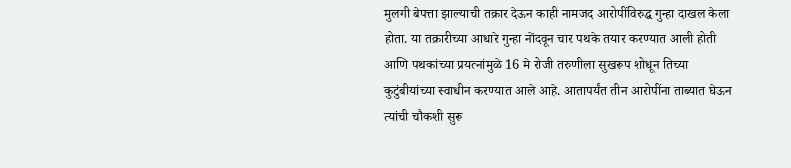मुलगी बेपत्ता झाल्याची तक्रार देऊन काही नामजद आरोपींविरुद्ध गुन्हा दाखल केला होता. या तक्रारीच्या आधारे गुन्हा नोंदवून चार पथके तयार करण्यात आली होती आणि पथकांच्या प्रयत्नांमुळे 16 मे रोजी तरुणीला सुखरूप शोधून तिच्या कुटुंबीयांच्या स्वाधीन करण्यात आले आहे. आतापर्यंत तीन आरोपींना ताब्यात घेऊन त्यांची चौकशी सुरू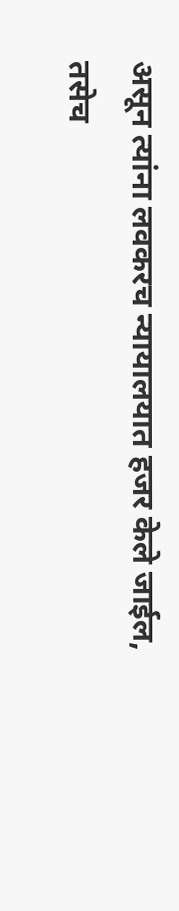असून त्यांना लवकरच न्यायालयात हजर केले जाईल, तसेच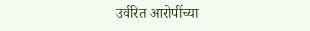उर्वरित आरोपींच्या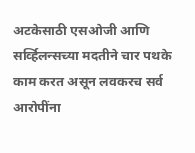अटकेसाठी एसओजी आणि सर्व्हिलन्सच्या मदतीने चार पथके काम करत असून लवकरच सर्व आरोपींना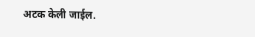अटक केली जाईल.